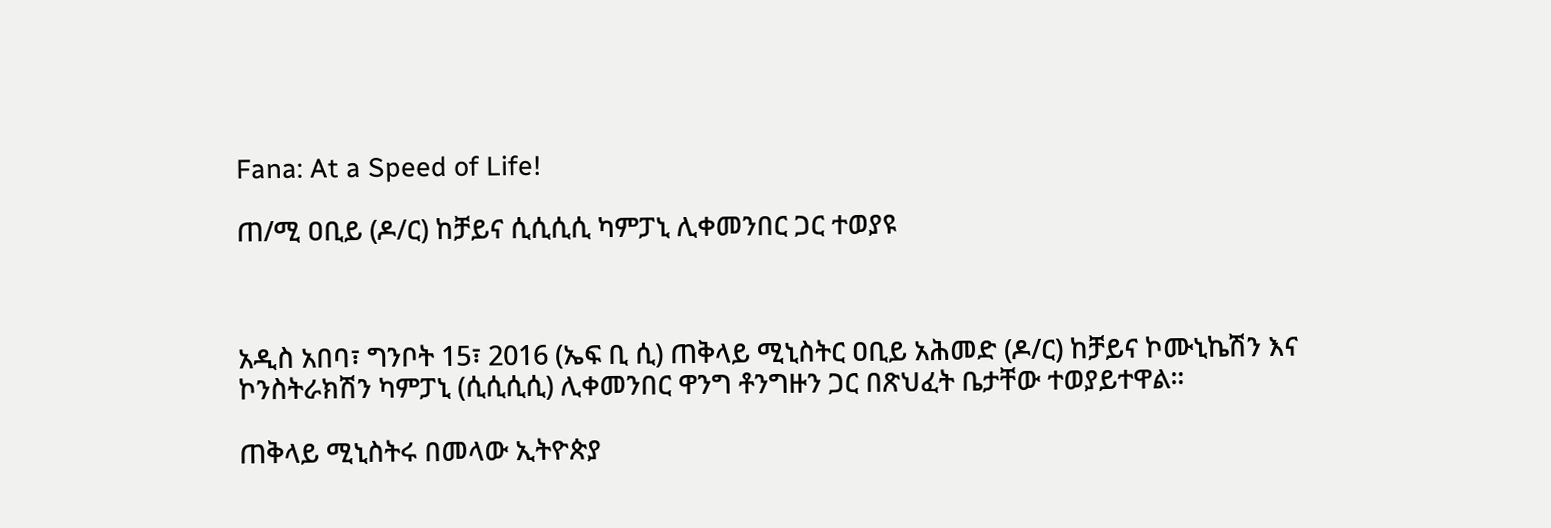Fana: At a Speed of Life!

ጠ/ሚ ዐቢይ (ዶ/ር) ከቻይና ሲሲሲሲ ካምፓኒ ሊቀመንበር ጋር ተወያዩ



አዲስ አበባ፣ ግንቦት 15፣ 2016 (ኤፍ ቢ ሲ) ጠቅላይ ሚኒስትር ዐቢይ አሕመድ (ዶ/ር) ከቻይና ኮሙኒኬሽን እና ኮንስትራክሽን ካምፓኒ (ሲሲሲሲ) ሊቀመንበር ዋንግ ቶንግዙን ጋር በጽህፈት ቤታቸው ተወያይተዋል።

ጠቅላይ ሚኒስትሩ በመላው ኢትዮጵያ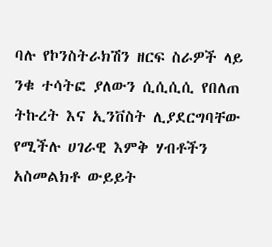ባሉ የኮንስትራክሽን ዘርፍ ስራዎች ላይ ንቁ ተሳትፎ ያለውን ሲሲሲሲ የበለጠ ትኩረት እና ኢንቨስት ሊያደርግባቸው የሚችሉ ሀገራዊ እምቅ ሃብቶችን አስመልክቶ ውይይት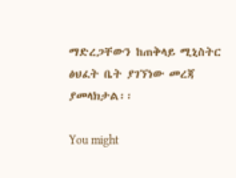ማድረጋቸውን ከጠቅላይ ሚኒስትር ፅህፈት ቤት ያገኘነው መረጃ ያመላክታል፡፡

You might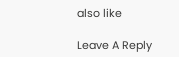also like

Leave A Reply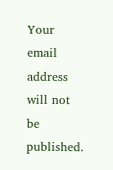Your email address will not be published.